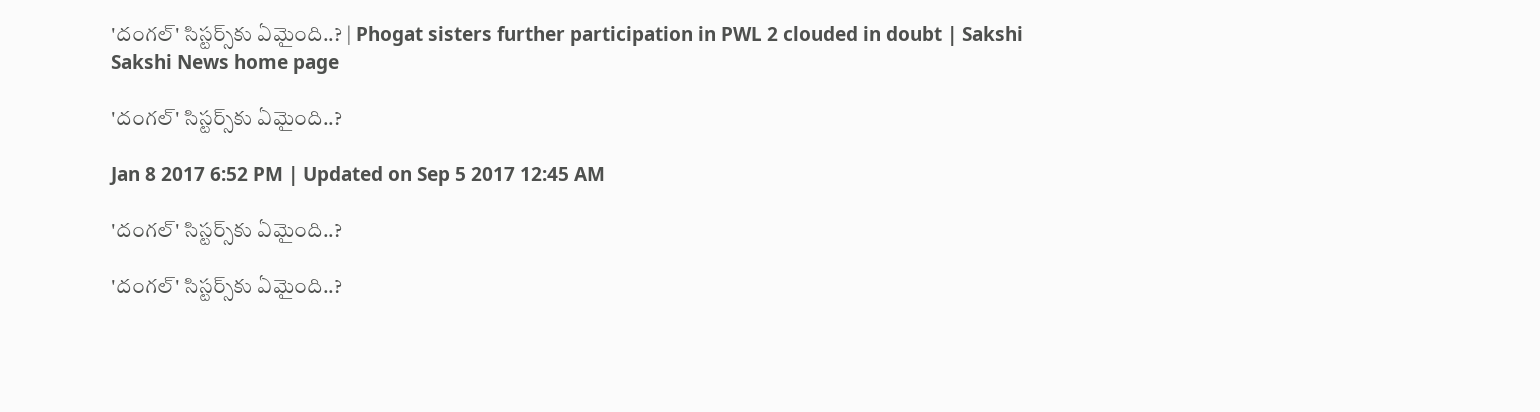'దంగల్‌' సిస్టర్స్‌కు ఏమైంది..? | Phogat sisters further participation in PWL 2 clouded in doubt | Sakshi
Sakshi News home page

'దంగల్‌' సిస్టర్స్‌కు ఏమైంది..?

Jan 8 2017 6:52 PM | Updated on Sep 5 2017 12:45 AM

'దంగల్‌' సిస్టర్స్‌కు ఏమైంది..?

'దంగల్‌' సిస్టర్స్‌కు ఏమైంది..?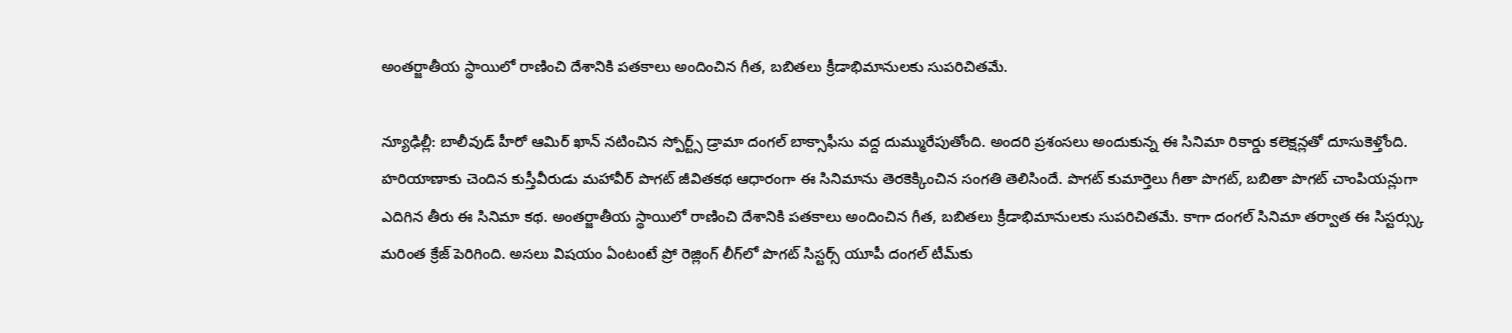అంతర్జాతీయ స్థాయిలో రాణించి దేశానికి పతకాలు అందించిన గీత, బబితలు క్రీడాభిమానులకు సుపరిచితమే.

న్యూఢిల్లీ: బాలీవుడ్‌ హీరో ఆమిర్‌ ఖాన్‌ నటించిన స్పోర్ట్స్‌ డ్రామా దంగల్‌ బాక్సాఫీసు వద్ద దుమ్మురేపుతోంది. అందరి ప్రశంసలు అందుకున్న ఈ సినిమా రికార్డు కలెక్షన్లతో దూసుకెళ్తోంది. హరియాణాకు చెందిన కుస్తీవీరుడు మహావీర్‌ పొగట్‌ జీవితకథ ఆధారంగా ఈ సినిమాను తెరకెక్కించిన సంగతి తెలిసిందే. పొగట్‌ కుమార్తెలు గీతా పొగట్‌, బబితా పొగట్‌ చాంపియన్లుగా ఎదిగిన తీరు ఈ సినిమా కథ. అంతర్జాతీయ స్థాయిలో రాణించి దేశానికి పతకాలు అందించిన గీత, బబితలు క్రీడాభిమానులకు సుపరిచితమే. కాగా దంగల్‌ సినిమా తర్వాత ఈ సిస్టర్స్కు మరింత క్రేజ్‌ పెరిగింది. అసలు విషయం ఏంటంటే ప్రో రెజ్లింగ్‌ లీగ్‌లో పొగట్‌ సిస్టర్స్‌ యూపీ దంగల్‌ టీమ్‌కు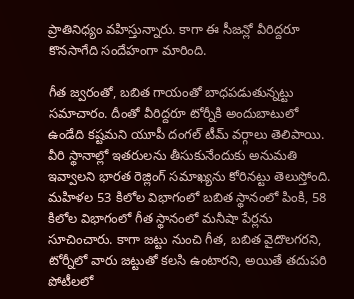ప్రాతినిధ్యం వహిస్తున్నారు. కాగా ఈ సీజన్లో వీరిద్దరూ కొనసాగేది సందేహంగా మారింది.

గీత జ్వరంతో, బబిత గాయంతో బాధపడుతున్నట్టు సమాచారం. దీంతో వీరిద్దరూ టోర్నీకి అందుబాటులో ఉండేది కష్టమని యూపీ దంగల్‌ టీమ్‌ వర్గాలు తెలిపాయి. వీరి స్థానాల్లో ఇతరులను తీసుకునేందుకు అనుమతి ఇవ్వాలని భారత రెజ్లింగ్‌ సమాఖ్యను కోరినట్టు తెలుస్తోంది. మహిళల 53 కిలోల విభాగంలో బబిత స్థానంలో పింకి, 58 కిలోల విభాగంలో గీత స్థానంలో మనీషా పేర్లను సూచించారు. కాగా జట్టు నుంచి గీత, బబిత వైదొలగరని, టోర్నీలో వారు జట్టుతో కలసి ఉంటారని, అయితే తదుపరి పోటీలలో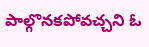పాల్గొనకపోవచ్చని ఓ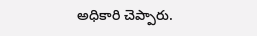అధికారి చెప్పారు.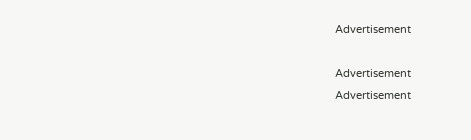Advertisement

Advertisement
Advertisement